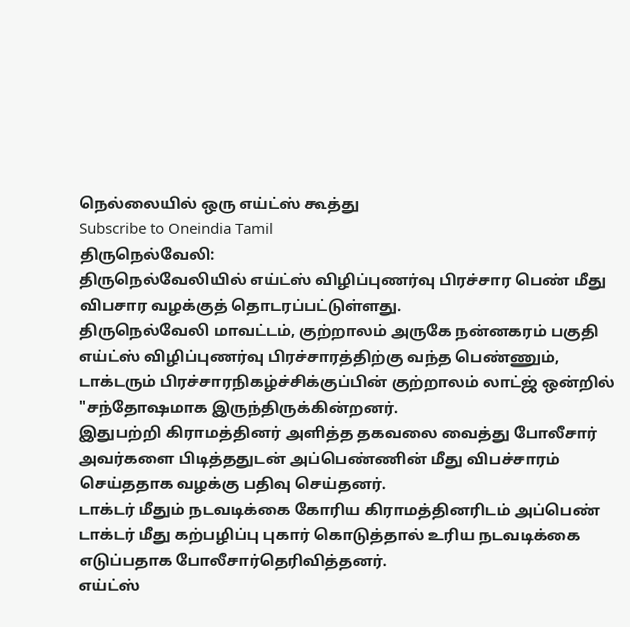நெல்லையில் ஒரு எய்ட்ஸ் கூத்து
Subscribe to Oneindia Tamil
திருநெல்வேலி:
திருநெல்வேலியில் எய்ட்ஸ் விழிப்புணர்வு பிரச்சார பெண் மீது விபசார வழக்குத் தொடரப்பட்டுள்ளது.
திருநெல்வேலி மாவட்டம், குற்றாலம் அருகே நன்னகரம் பகுதி எய்ட்ஸ் விழிப்புணர்வு பிரச்சாரத்திற்கு வந்த பெண்ணும், டாக்டரும் பிரச்சாரநிகழ்ச்சிக்குப்பின் குற்றாலம் லாட்ஜ் ஒன்றில் "சந்தோஷமாக இருந்திருக்கின்றனர்.
இதுபற்றி கிராமத்தினர் அளித்த தகவலை வைத்து போலீசார் அவர்களை பிடித்ததுடன் அப்பெண்ணின் மீது விபச்சாரம் செய்ததாக வழக்கு பதிவு செய்தனர்.
டாக்டர் மீதும் நடவடிக்கை கோரிய கிராமத்தினரிடம் அப்பெண் டாக்டர் மீது கற்பழிப்பு புகார் கொடுத்தால் உரிய நடவடிக்கை எடுப்பதாக போலீசார்தெரிவித்தனர்.
எய்ட்ஸ்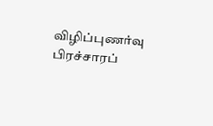விழிப்புணர்வு பிரச்சாரப்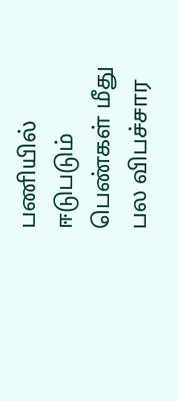பணியில் ஈடுபடும் பெண்கள் மீது பல விபச்சார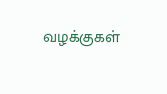வழக்குகள்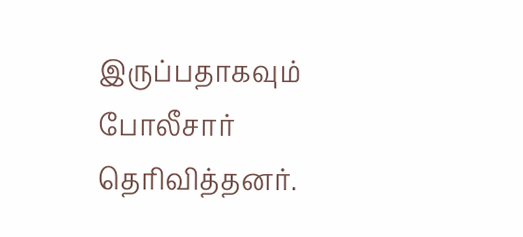இருப்பதாகவும் போலீசார் தெரிவித்தனர்.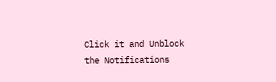Click it and Unblock the Notifications